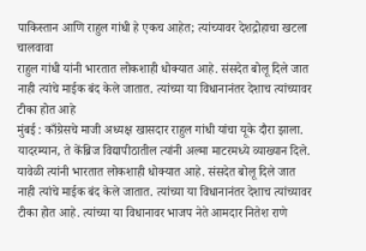पाकिस्तान आणि राहुल गांधी हे एकच आहेत; त्यांच्यावर देशद्रोहाचा खटला चालवावा
राहुल गांधी यांनी भारतात लोकशाही धोक्यात आहे. संसदेत बोलू दिले जात नाही त्यांचे माईक बंद केले जातात. त्यांच्या या विधानानंतर देशाच त्यांच्यावर टीका होत आहे
मुंबई : काँग्रेसचे माजी अध्यक्ष खासदार राहुल गांधी यांचा यूके दौरा झाला. यादरम्यान, ते केंब्रिज विद्यापीठातील त्यांनी अल्मा माटरमध्ये व्याख्यान दिले. यावेळी त्यांनी भारतात लोकशाही धोक्यात आहे. संसदेत बोलू दिले जात नाही त्यांचे माईक बंद केले जातात. त्यांच्या या विधानानंतर देशाच त्यांच्यावर टीका होत आहे. त्यांच्या या विधानावर भाजप नेते आमदार नितेश राणे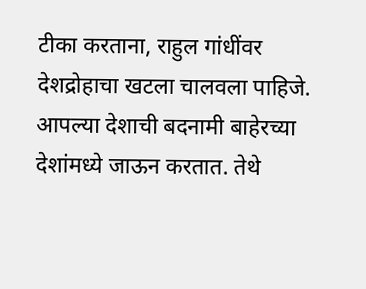टीका करताना, राहुल गांधींवर देशद्रोहाचा खटला चालवला पाहिजे. आपल्या देशाची बदनामी बाहेरच्या देशांमध्ये जाऊन करतात. तेथे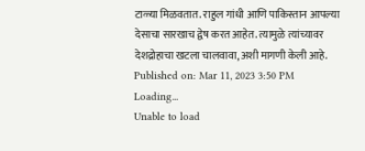टाळ्या मिळवतात. राहुल गांधी आणि पाकिस्तान आपल्या देसाचा सारखाच द्वेष करत आहेत. त्यामुळे त्यांच्यावर देशद्रोहाचा खटला चालवावा, अशी मागणी केली आहे.
Published on: Mar 11, 2023 3:50 PM
Loading...
Unable to load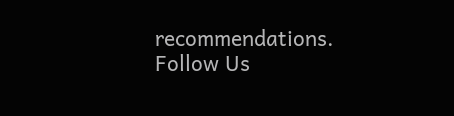recommendations.
Follow Us